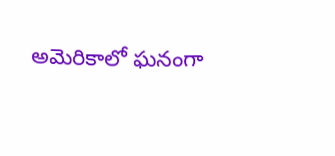అమెరికాలో ఘనంగా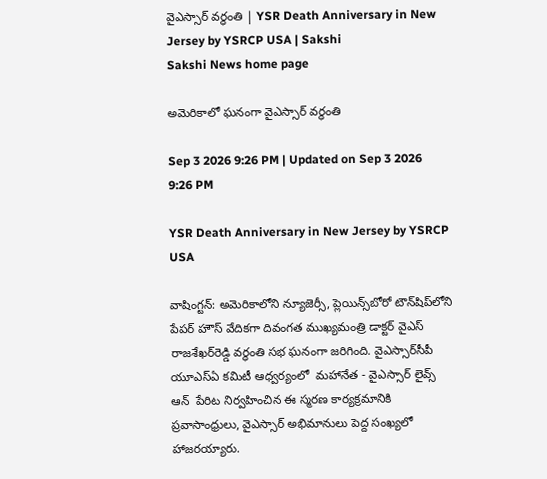వైఎస్సార్‌ వర్ధంతి | YSR Death Anniversary in New Jersey by YSRCP USA | Sakshi
Sakshi News home page

అమెరికాలో ఘనంగా వైఎస్సార్‌ వర్ధంతి

Sep 3 2026 9:26 PM | Updated on Sep 3 2026 9:26 PM

YSR Death Anniversary in New Jersey by YSRCP USA

వాషింగ్టన్‌: అమెరికాలోని న్యూజెర్సీ, ప్లెయిన్స్‌బోరో టౌన్‌షిప్‌లోని పేపర్ హౌస్ వేదికగా దివంగత ముఖ్యమంత్రి డాక్టర్ వైఎస్ రాజశేఖర్‌రెడ్డి వర్ధంతి సభ ఘనంగా జరిగింది. వైఎస్సార్‌సీపీ యూఎస్‌ఏ కమిటీ ఆధ్వర్యంలో  మహానేత - వైఎస్సార్ లైవ్స్ ఆన్  పేరిట నిర్వహించిన ఈ స్మరణ కార్యక్రమానికి ప్రవాసాంధ్రులు, వైఎస్సార్ అభిమానులు పెద్ద సంఖ్యలో హాజరయ్యారు.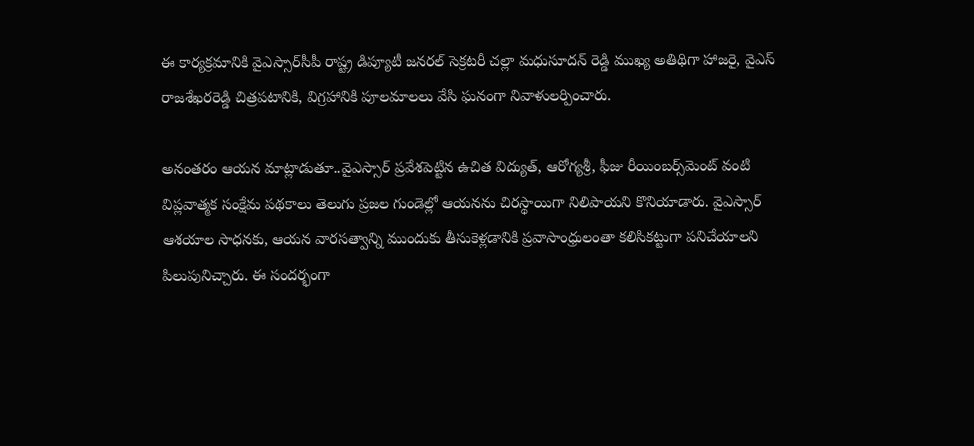ఈ కార్యక్రమానికి వైఎస్సార్‌సీపీ రాష్ట్ర డిప్యూటీ జనరల్ సెక్రటరీ చల్లా మధుసూదన్ రెడ్డి ముఖ్య అతిథిగా హాజరై, వైఎస్ రాజశేఖరరెడ్డి చిత్రపటానికి, విగ్రహానికి పూలమాలలు వేసి ఘనంగా నివాళులర్పించారు.

అనంతరం ఆయన మాట్లాడుతూ..వైఎస్సార్ ప్రవేశపెట్టిన ఉచిత విద్యుత్, ఆరోగ్యశ్రీ, ఫీజు రీయింబర్స్‌మెంట్ వంటి విప్లవాత్మక సంక్షేమ పథకాలు తెలుగు ప్రజల గుండెల్లో ఆయనను చిరస్థాయిగా నిలిపాయని కొనియాడారు. వైఎస్సార్ ఆశయాల సాధనకు, ఆయన వారసత్వాన్ని ముందుకు తీసుకెళ్లడానికి ప్రవాసాంధ్రులంతా కలిసికట్టుగా పనిచేయాలని పిలుపునిచ్చారు. ఈ సందర్భంగా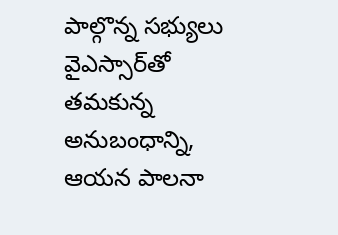పాల్గొన్న సభ్యులు వైఎస్సార్‌తో తమకున్న అనుబంధాన్ని, ఆయన పాలనా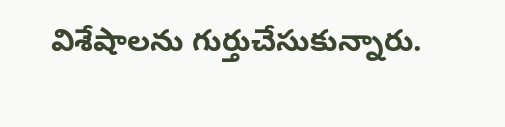విశేషాలను గుర్తుచేసుకున్నారు.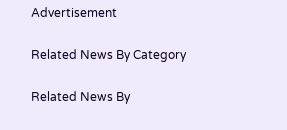Advertisement

Related News By Category

Related News By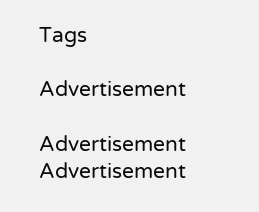Tags

Advertisement

Advertisement
Advertisement